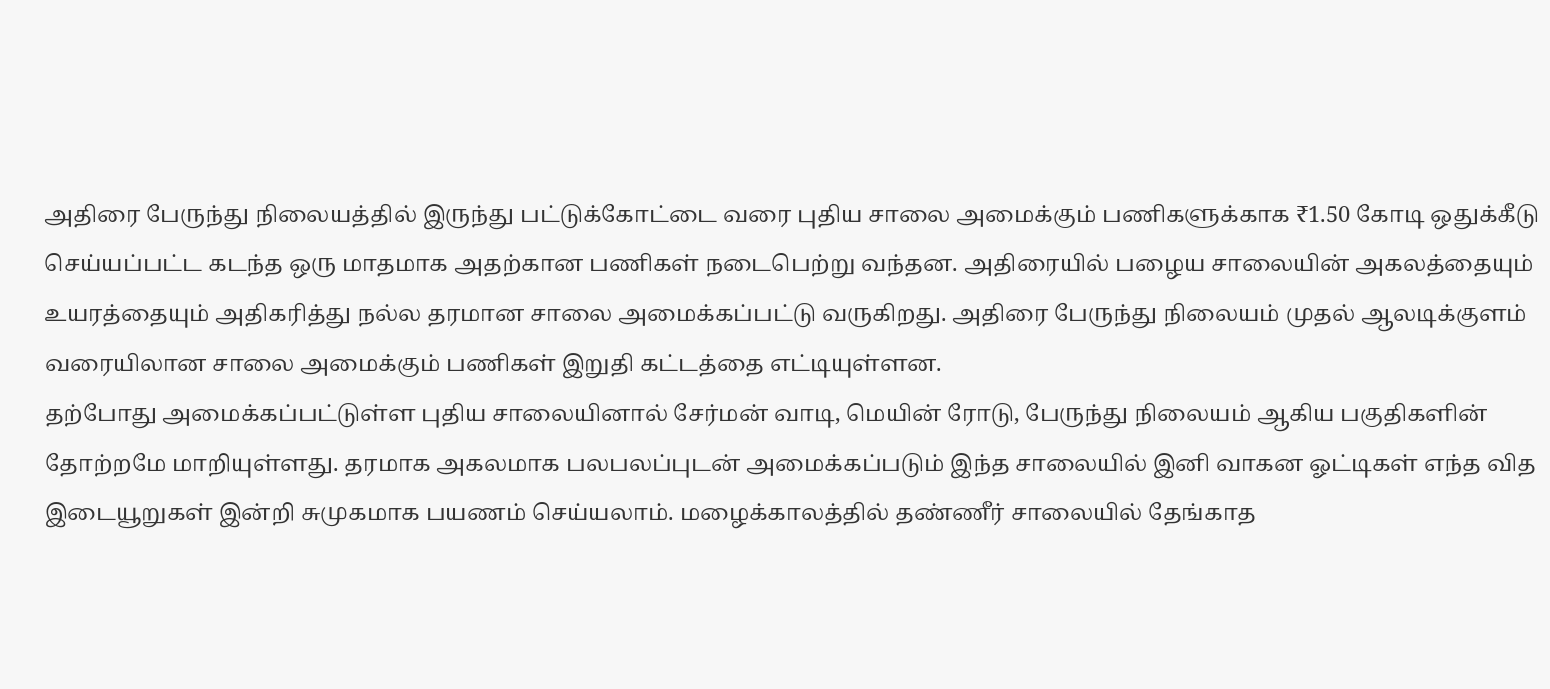அதிரை பேருந்து நிலையத்தில் இருந்து பட்டுக்கோட்டை வரை புதிய சாலை அமைக்கும் பணிகளுக்காக ₹1.50 கோடி ஒதுக்கீடு செய்யப்பட்ட கடந்த ஒரு மாதமாக அதற்கான பணிகள் நடைபெற்று வந்தன. அதிரையில் பழைய சாலையின் அகலத்தையும் உயரத்தையும் அதிகரித்து நல்ல தரமான சாலை அமைக்கப்பட்டு வருகிறது. அதிரை பேருந்து நிலையம் முதல் ஆலடிக்குளம் வரையிலான சாலை அமைக்கும் பணிகள் இறுதி கட்டத்தை எட்டியுள்ளன.
தற்போது அமைக்கப்பட்டுள்ள புதிய சாலையினால் சேர்மன் வாடி, மெயின் ரோடு, பேருந்து நிலையம் ஆகிய பகுதிகளின் தோற்றமே மாறியுள்ளது. தரமாக அகலமாக பலபலப்புடன் அமைக்கப்படும் இந்த சாலையில் இனி வாகன ஓட்டிகள் எந்த வித இடையூறுகள் இன்றி சுமுகமாக பயணம் செய்யலாம். மழைக்காலத்தில் தண்ணீர் சாலையில் தேங்காத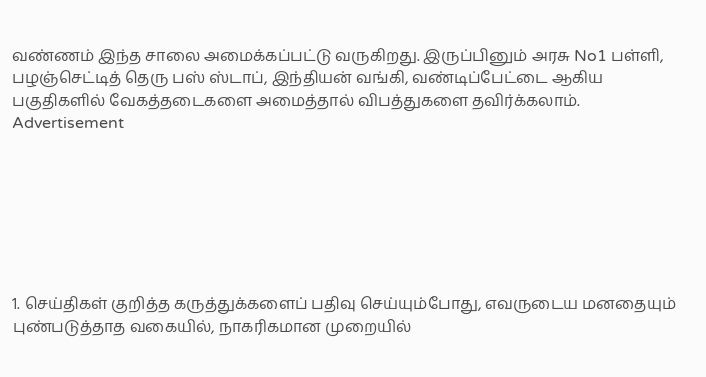வண்ணம் இந்த சாலை அமைக்கப்பட்டு வருகிறது. இருப்பினும் அரசு No1 பள்ளி, பழஞ்செட்டித் தெரு பஸ் ஸ்டாப், இந்தியன் வங்கி, வண்டிப்பேட்டை ஆகிய பகுதிகளில் வேகத்தடைகளை அமைத்தால் விபத்துகளை தவிர்க்கலாம்.
Advertisement







1. செய்திகள் குறித்த கருத்துக்களைப் பதிவு செய்யும்போது, எவருடைய மனதையும் புண்படுத்தாத வகையில், நாகரிகமான முறையில்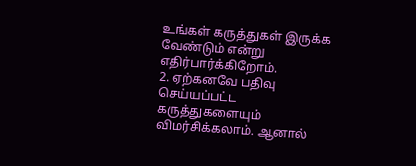உங்கள் கருத்துகள் இருக்க வேண்டும் என்று எதிர்பார்க்கிறோம்.
2. ஏற்கனவே பதிவு செய்யப்பட்ட கருத்துகளையும் விமர்சிக்கலாம். ஆனால்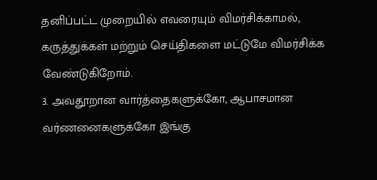தனிப்பட்ட முறையில் எவரையும் விமர்சிக்காமல், கருத்துக்கள் மற்றும் செய்திகளை மட்டுமே விமர்சிக்க வேண்டுகிறோம்.
3. அவதூறான வார்த்தைகளுக்கோ, ஆபாசமான வர்ணனைகளுக்கோ இங்கு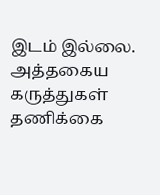இடம் இல்லை. அத்தகைய கருத்துகள் தணிக்கை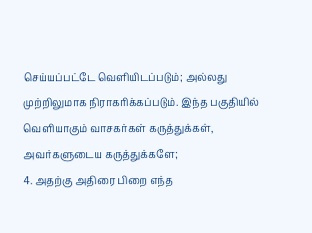செய்யப்பட்டே வெளியிடப்படும்; அல்லது முற்றிலுமாக நிராகரிக்கப்படும். இந்த பகுதியில் வெளியாகும் வாசகர்கள் கருத்துக்கள், அவர்களுடைய கருத்துக்களே;
4. அதற்கு அதிரை பிறை எந்த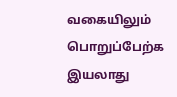வகையிலும் பொறுப்பேற்க இயலாது